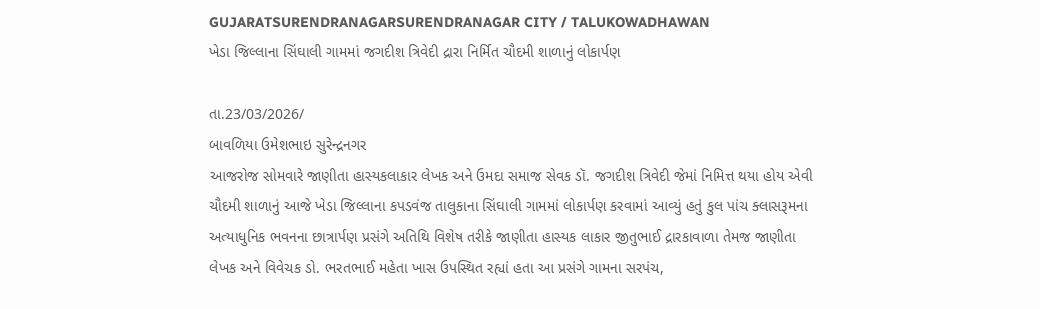GUJARATSURENDRANAGARSURENDRANAGAR CITY / TALUKOWADHAWAN
ખેડા જિલ્લાના સિંઘાલી ગામમાં જગદીશ ત્રિવેદી દ્રારા નિર્મિત ચૌદમી શાળાનું લોકાર્પણ

તા.23/03/2026/
બાવળિયા ઉમેશભાઇ સુરેન્દ્રનગર
આજરોજ સોમવારે જાણીતા હાસ્યકલાકાર લેખક અને ઉમદા સમાજ સેવક ડૉ. જગદીશ ત્રિવેદી જેમાં નિમિત્ત થયા હોય એવી ચૌદમી શાળાનું આજે ખેડા જિલ્લાના કપડવંજ તાલુકાના સિંઘાલી ગામમાં લોકાર્પણ કરવામાં આવ્યું હતું કુલ પાંચ ક્લાસરૂમના અત્યાધુનિક ભવનના છાત્રાર્પણ પ્રસંગે અતિથિ વિશેષ તરીકે જાણીતા હાસ્યક લાકાર જીતુભાઈ દ્રારકાવાળા તેમજ જાણીતા લેખક અને વિવેચક ડો. ભરતભાઈ મહેતા ખાસ ઉપસ્થિત રહ્યાં હતા આ પ્રસંગે ગામના સરપંચ,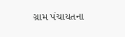ગ્રામ પંચાયતના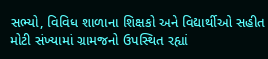સભ્યો, વિવિધ શાળાના શિક્ષકો અને વિદ્યાર્થીઓ સહીત મોટી સંખ્યામાં ગ્રામજનો ઉપસ્થિત રહ્યાં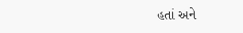હતાં અને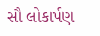સૌ લોકાર્પણ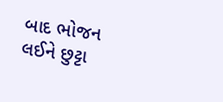બાદ ભોજન લઈને છુટ્ટા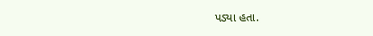પડ્યા હતા.